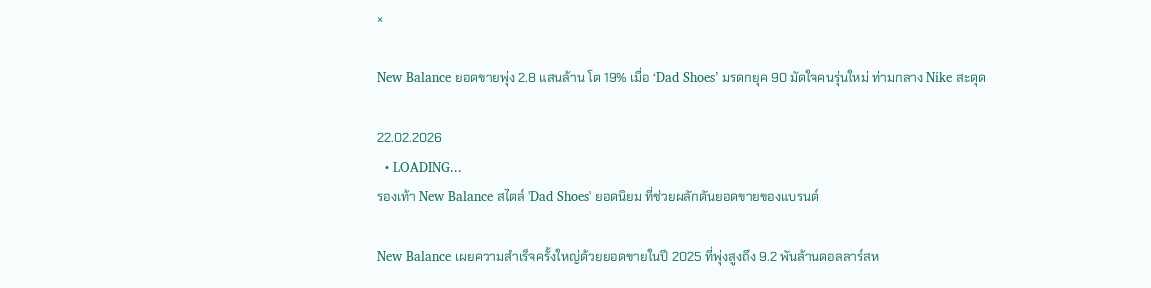×

New Balance ยอดขายพุ่ง 2.8 แสนล้าน โต 19% เมื่อ ‘Dad Shoes’ มรดกยุค 90 มัดใจคนรุ่นใหม่ ท่ามกลาง Nike สะดุด

22.02.2026
  • LOADING...
รองเท้า New Balance สไตล์ 'Dad Shoes' ยอดนิยม ที่ช่วยผลักดันยอดขายของแบรนด์

New Balance เผยความสำเร็จครั้งใหญ่ด้วยยอดขายในปี 2025 ที่พุ่งสูงถึง 9.2 พันล้านดอลลาร์สห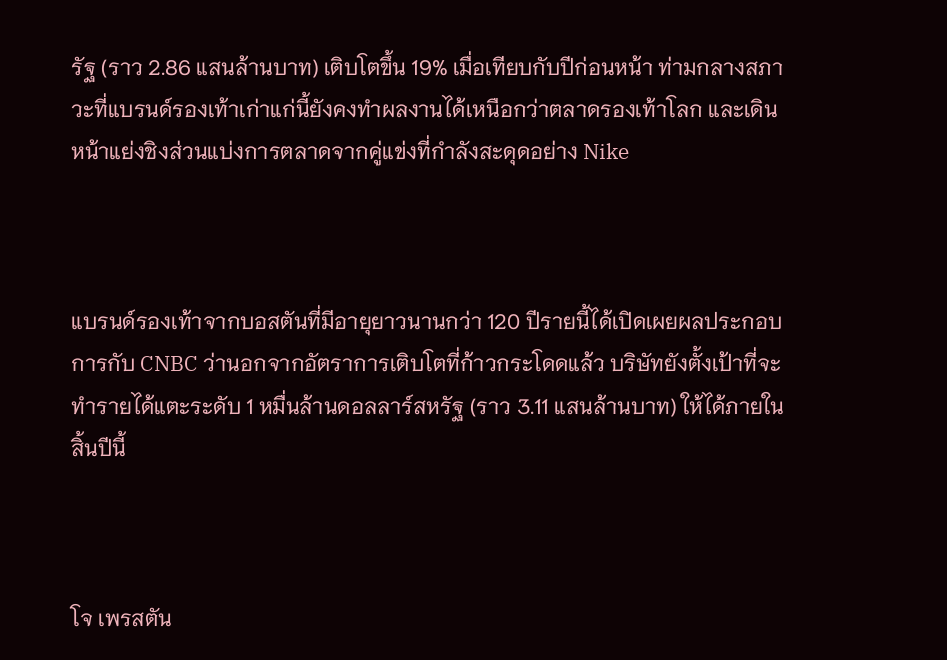รัฐ (ราว 2.86 แสนล้านบาท) เติบโตขึ้น 19% เมื่อเทียบกับปีก่อนหน้า ท่ามกลางสภาวะที่แบรนด์รองเท้าเก่าแก่นี้ยังคงทำผลงานได้เหนือกว่าตลาดรองเท้าโลก และเดินหน้าแย่งชิงส่วนแบ่งการตลาดจากคู่แข่งที่กำลังสะดุดอย่าง Nike



แบรนด์รองเท้าจากบอสตันที่มีอายุยาวนานกว่า 120 ปีรายนี้ได้เปิดเผยผลประกอบการกับ CNBC ว่านอกจากอัตราการเติบโตที่ก้าวกระโดดแล้ว บริษัทยังตั้งเป้าที่จะทำรายได้แตะระดับ 1 หมื่นล้านดอลลาร์สหรัฐ (ราว 3.11 แสนล้านบาท) ให้ได้ภายในสิ้นปีนี้



โจ เพรสตัน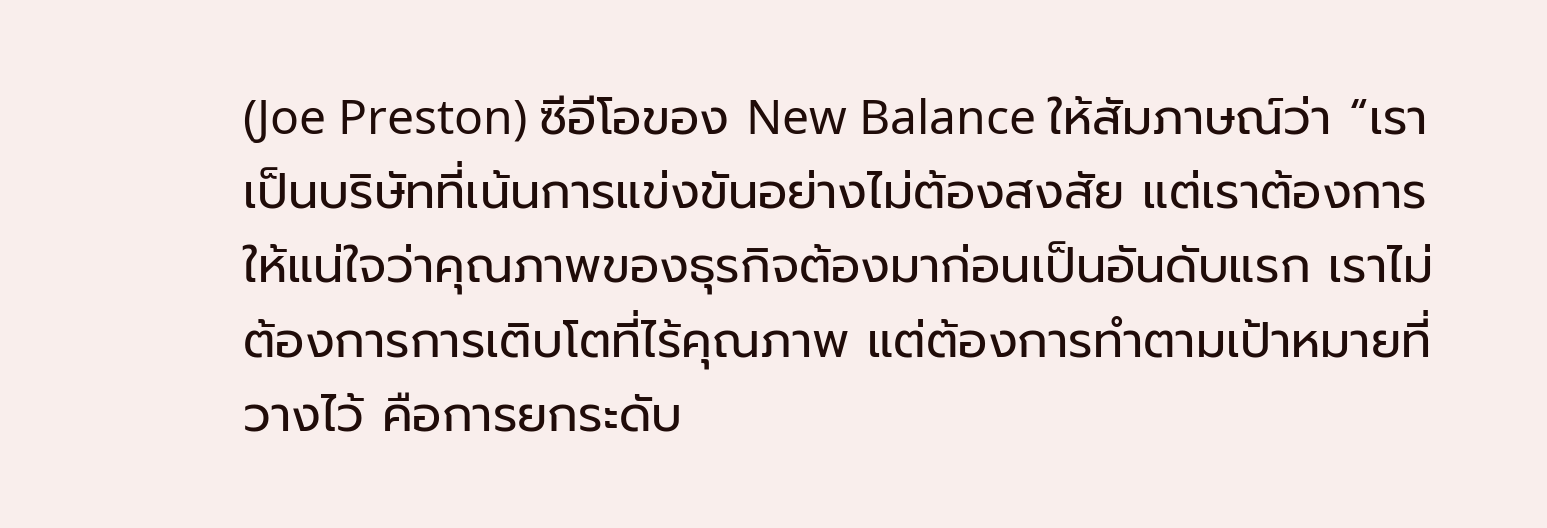(Joe Preston) ซีอีโอของ New Balance ให้สัมภาษณ์ว่า “เราเป็นบริษัทที่เน้นการแข่งขันอย่างไม่ต้องสงสัย แต่เราต้องการให้แน่ใจว่าคุณภาพของธุรกิจต้องมาก่อนเป็นอันดับแรก เราไม่ต้องการการเติบโตที่ไร้คุณภาพ แต่ต้องการทำตามเป้าหมายที่วางไว้ คือการยกระดับ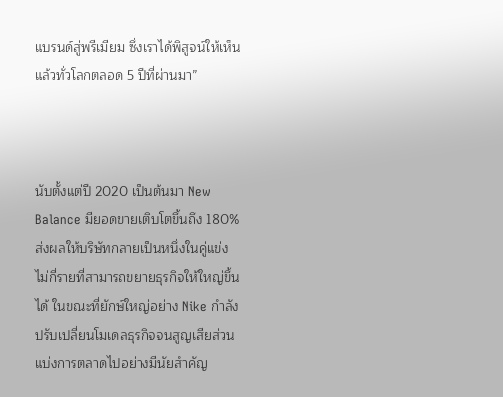แบรนด์สู่พรีเมียม ซึ่งเราได้พิสูจน์ให้เห็นแล้วทั่วโลกตลอด 5 ปีที่ผ่านมา”



นับตั้งแต่ปี 2020 เป็นต้นมา New Balance มียอดขายเติบโตขึ้นถึง 180% ส่งผลให้บริษัทกลายเป็นหนึ่งในคู่แข่งไม่กี่รายที่สามารถขยายธุรกิจให้ใหญ่ขึ้นได้ ในขณะที่ยักษ์ใหญ่อย่าง Nike กำลังปรับเปลี่ยนโมเดลธุรกิจจนสูญเสียส่วนแบ่งการตลาดไปอย่างมีนัยสำคัญ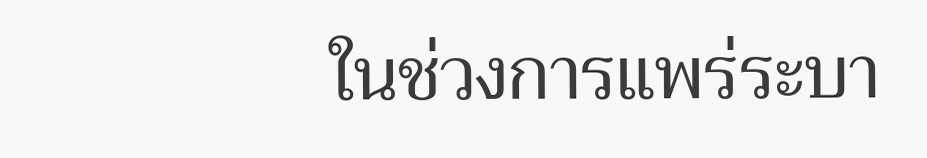ในช่วงการแพร่ระบา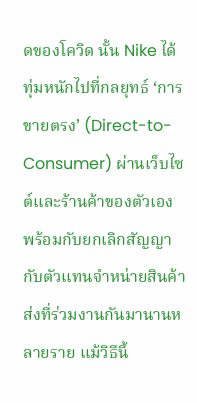ดของโควิด นั้น Nike ได้ทุ่มหนักไปที่กลยุทธ์ ‘การขายตรง’ (Direct-to-Consumer) ผ่านเว็บไซต์และร้านค้าของตัวเอง พร้อมกับยกเลิกสัญญากับตัวแทนจำหน่ายสินค้าส่งที่ร่วมงานกันมานานหลายราย แม้วิธีนี้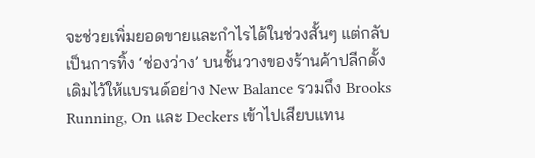จะช่วยเพิ่มยอดขายและกำไรได้ในช่วงสั้นๆ แต่กลับเป็นการทิ้ง ‘ช่องว่าง’ บนชั้นวางของร้านค้าปลีกดั้งเดิมไว้ให้แบรนด์อย่าง New Balance รวมถึง Brooks Running, On และ Deckers เข้าไปเสียบแทน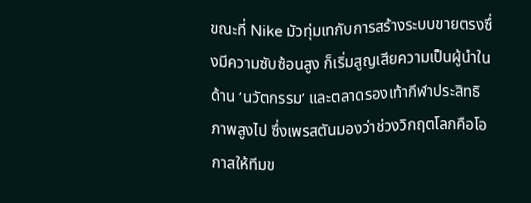ขณะที่ Nike มัวทุ่มเทกับการสร้างระบบขายตรงซึ่งมีความซับซ้อนสูง ก็เริ่มสูญเสียความเป็นผู้นำในด้าน ‘นวัตกรรม’ และตลาดรองเท้ากีฬาประสิทธิภาพสูงไป ซึ่งเพรสตันมองว่าช่วงวิกฤตโลกคือโอกาสให้ทีมข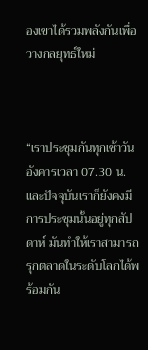องเขาได้รวมพลังกันเพื่อวางกลยุทธ์ใหม่



“เราประชุมกันทุกเช้าวันอังคารเวลา 07.30 น. และปัจจุบันเราก็ยังคงมีการประชุมนั้นอยู่ทุกสัปดาห์ มันทำให้เราสามารถรุกตลาดในระดับโลกได้พร้อมกัน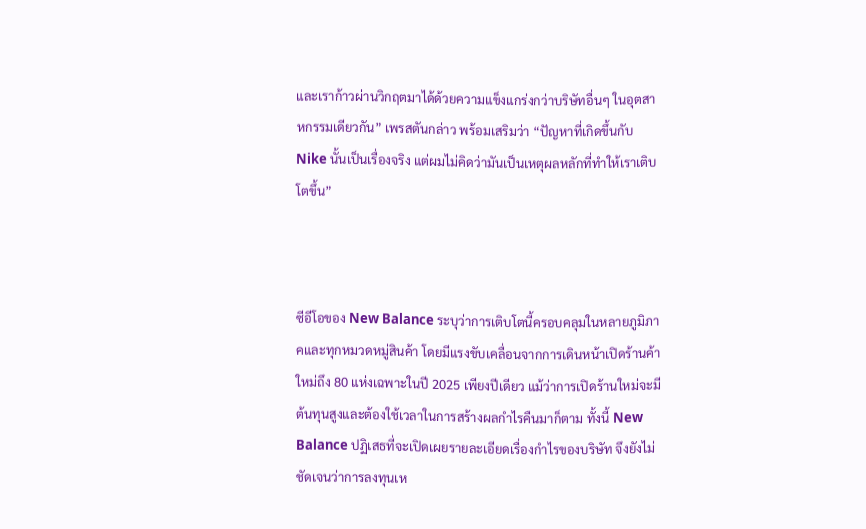และเราก้าวผ่านวิกฤตมาได้ด้วยความแข็งแกร่งกว่าบริษัทอื่นๆ ในอุตสาหกรรมเดียวกัน” เพรสตันกล่าว พร้อมเสริมว่า “ปัญหาที่เกิดขึ้นกับ Nike นั้นเป็นเรื่องจริง แต่ผมไม่คิดว่ามันเป็นเหตุผลหลักที่ทำให้เราเติบโตขึ้น”



ซีอีโอของ New Balance ระบุว่าการเติบโตนี้ครอบคลุมในหลายภูมิภาคและทุกหมวดหมู่สินค้า โดยมีแรงขับเคลื่อนจากการเดินหน้าเปิดร้านค้าใหม่ถึง 80 แห่งเฉพาะในปี 2025 เพียงปีเดียว แม้ว่าการเปิดร้านใหม่จะมีต้นทุนสูงและต้องใช้เวลาในการสร้างผลกำไรคืนมาก็ตาม ทั้งนี้ New Balance ปฏิเสธที่จะเปิดเผยรายละเอียดเรื่องกำไรของบริษัท จึงยังไม่ชัดเจนว่าการลงทุนเห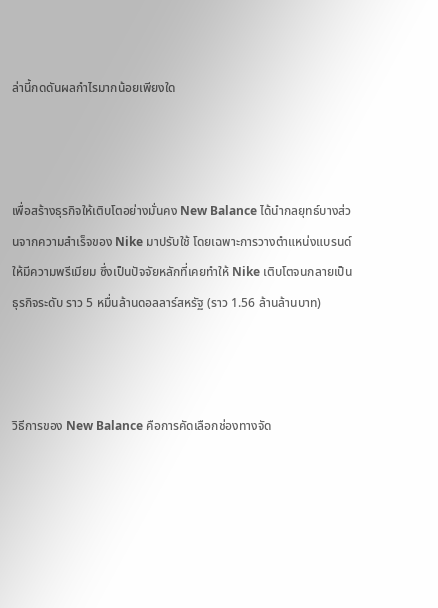ล่านี้กดดันผลกำไรมากน้อยเพียงใด



เพื่อสร้างธุรกิจให้เติบโตอย่างมั่นคง New Balance ได้นำกลยุทธ์บางส่วนจากความสำเร็จของ Nike มาปรับใช้ โดยเฉพาะการวางตำแหน่งแบรนด์ให้มีความพรีเมียม ซึ่งเป็นปัจจัยหลักที่เคยทำให้ Nike เติบโตจนกลายเป็นธุรกิจระดับ ราว 5 หมื่นล้านดอลลาร์สหรัฐ (ราว 1.56 ล้านล้านบาท)



วิธีการของ New Balance คือการคัดเลือกช่องทางจัด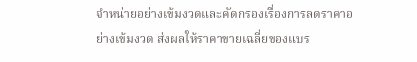จำหน่ายอย่างเข้มงวดและคัดกรองเรื่องการลดราคาอย่างเข้มงวด ส่งผลให้ราคาขายเฉลี่ยของแบร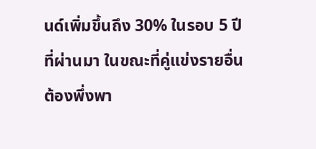นด์เพิ่มขึ้นถึง 30% ในรอบ 5 ปีที่ผ่านมา ในขณะที่คู่แข่งรายอื่นต้องพึ่งพา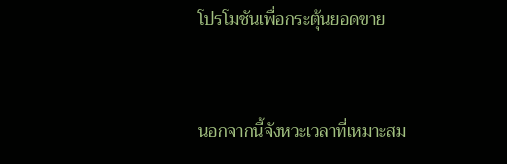โปรโมชันเพื่อกระตุ้นยอดขาย



นอกจากนี้จังหวะเวลาที่เหมาะสม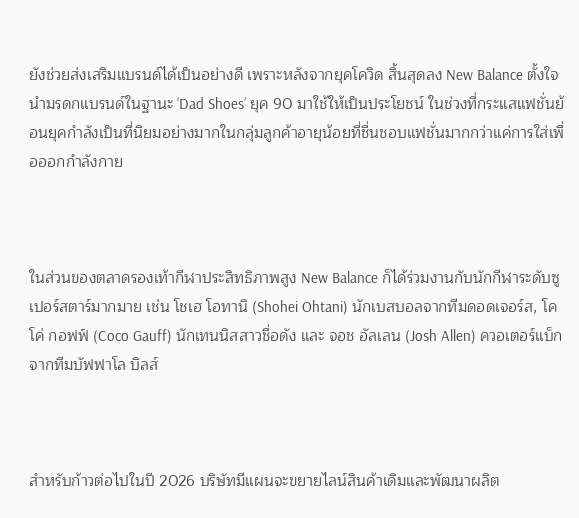ยังช่วยส่งเสริมแบรนด์ได้เป็นอย่างดี เพราะหลังจากยุคโควิด สิ้นสุดลง New Balance ตั้งใจนำมรดกแบรนด์ในฐานะ ‘Dad Shoes’ ยุค 90 มาใช้ให้เป็นประโยชน์ ในช่วงที่กระแสแฟชั่นย้อนยุคกำลังเป็นที่นิยมอย่างมากในกลุ่มลูกค้าอายุน้อยที่ชื่นชอบแฟชั่นมากกว่าแค่การใส่เพื่อออกกำลังกาย



ในส่วนของตลาดรองเท้ากีฬาประสิทธิภาพสูง New Balance ก็ได้ร่วมงานกับนักกีฬาระดับซูเปอร์สตาร์มากมาย เช่น โชเฮ โอทานิ (Shohei Ohtani) นักเบสบอลจากทีมดอดเจอร์ส, โคโค่ กอฟฟ์ (Coco Gauff) นักเทนนิสสาวชื่อดัง และ จอช อัลเลน (Josh Allen) ควอเตอร์แบ็กจากทีมบัฟฟาโล บิลส์



สำหรับก้าวต่อไปในปี 2026 บริษัทมีแผนจะขยายไลน์สินค้าเดิมและพัฒนาผลิต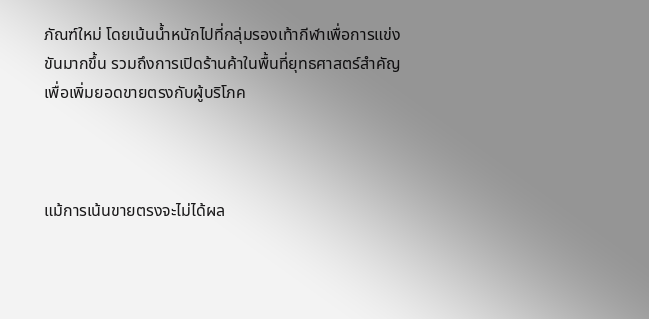ภัณฑ์ใหม่ โดยเน้นน้ำหนักไปที่กลุ่มรองเท้ากีฬาเพื่อการแข่งขันมากขึ้น รวมถึงการเปิดร้านค้าในพื้นที่ยุทธศาสตร์สำคัญเพื่อเพิ่มยอดขายตรงกับผู้บริโภค



แม้การเน้นขายตรงจะไม่ได้ผล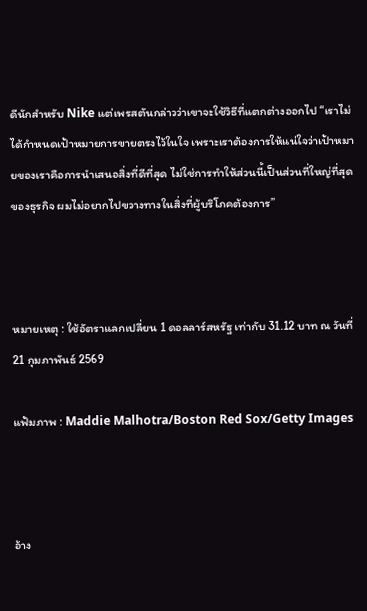ดีนักสำหรับ Nike แต่เพรสตันกล่าวว่าเขาจะใช้วิธีที่แตกต่างออกไป “เราไม่ได้กำหนดเป้าหมายการขายตรงไว้ในใจ เพราะเราต้องการให้แน่ใจว่าเป้าหมายของเราคือการนำเสนอสิ่งที่ดีที่สุด ไม่ใช่การทำให้ส่วนนี้เป็นส่วนที่ใหญ่ที่สุดของธุรกิจ ผมไม่อยากไปขวางทางในสิ่งที่ผู้บริโภคต้องการ”



หมายเหตุ : ใช้อัตราแลกเปลี่ยน 1 ดอลลาร์สหรัฐ เท่ากับ 31.12 บาท ณ วันที่ 21 กุมภาพันธ์ 2569

แฟ้มภาพ : Maddie Malhotra/Boston Red Sox/Getty Images



อ้าง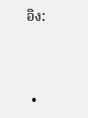อิง:



  •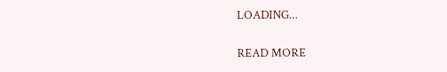LOADING...

READ MORE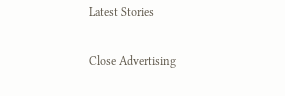Latest Stories

Close Advertising